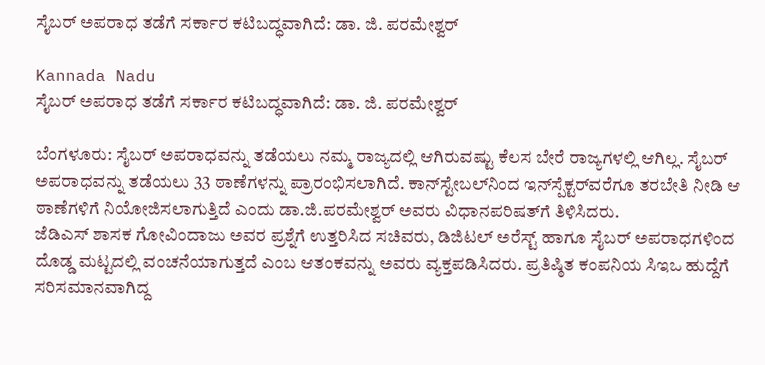ಸೈಬರ್ ಅಪರಾಧ ತಡೆಗೆ ಸರ್ಕಾರ ಕಟಿಬದ್ಧವಾಗಿದೆ: ಡಾ. ಜಿ. ಪರಮೇಶ್ವರ್

Kannada Nadu
ಸೈಬರ್ ಅಪರಾಧ ತಡೆಗೆ ಸರ್ಕಾರ ಕಟಿಬದ್ಧವಾಗಿದೆ: ಡಾ. ಜಿ. ಪರಮೇಶ್ವರ್

ಬೆಂಗಳೂರು: ಸೈಬರ್ ಅಪರಾಧವನ್ನು ತಡೆಯಲು ನಮ್ಮ ರಾಜ್ಯದಲ್ಲಿ ಆಗಿರುವಷ್ಟು ಕೆಲಸ ಬೇರೆ ರಾಜ್ಯಗಳಲ್ಲಿ ಆಗಿಲ್ಲ. ಸೈಬರ್ ಅಪರಾಧವನ್ನು ತಡೆಯಲು 33 ಠಾಣೆಗಳನ್ನು ಪ್ರಾರಂಭಿಸಲಾಗಿದೆ. ಕಾನ್‌ಸ್ಟೇಬಲ್‌ನಿಂದ ಇನ್‌ಸ್ಪೆಕ್ಟರ್‌ವರೆಗೂ ತರಬೇತಿ ನೀಡಿ ಆ ಠಾಣೆಗಳಿಗೆ ನಿಯೋಜಿಸಲಾಗುತ್ತಿದೆ ಎಂದು ಡಾ.ಜಿ.ಪರಮೇಶ್ವರ್ ಅವರು ವಿಧಾನಪರಿಷತ್‌ಗೆ ತಿಳಿಸಿದರು.
ಜೆಡಿಎಸ್ ಶಾಸಕ ಗೋವಿಂದಾಜು ಅವರ ಪ್ರಶ್ನೆಗೆ ಉತ್ತರಿಸಿದ ಸಚಿವರು, ಡಿಜಿಟಲ್ ಅರೆಸ್ಟ್ ಹಾಗೂ ಸೈಬರ್ ಅಪರಾಧಗಳಿಂದ ದೊಡ್ಡ ಮಟ್ಟದಲ್ಲಿ ವಂಚನೆಯಾಗುತ್ತದೆ ಎಂಬ ಆತಂಕವನ್ನು ಅವರು ವ್ಯಕ್ತಪಡಿಸಿದರು. ಪ್ರತಿಷ್ಠಿತ ಕಂಪನಿಯ ಸಿಇಒ ಹುದ್ದೆಗೆ ಸರಿಸಮಾನವಾಗಿದ್ದ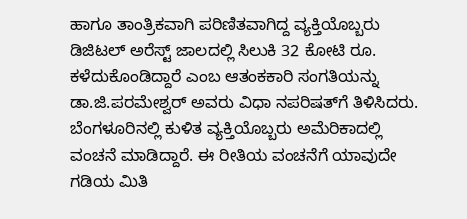ಹಾಗೂ ತಾಂತ್ರಿಕವಾಗಿ ಪರಿಣಿತವಾಗಿದ್ದ ವ್ಯಕ್ತಿಯೊಬ್ಬರು ಡಿಜಿಟಲ್ ಅರೆಸ್ಟ್ ಜಾಲದಲ್ಲಿ ಸಿಲುಕಿ 32 ಕೋಟಿ ರೂ. ಕಳೆದುಕೊಂಡಿದ್ದಾರೆ ಎಂಬ ಆತಂಕಕಾರಿ ಸಂಗತಿಯನ್ನು ಡಾ.ಜಿ.ಪರಮೇಶ್ವರ್ ಅವರು ವಿಧಾ ನಪರಿಷತ್‌ಗೆ ತಿಳಿಸಿದರು.
ಬೆಂಗಳೂರಿನಲ್ಲಿ ಕುಳಿತ ವ್ಯಕ್ತಿಯೊಬ್ಬರು ಅಮೆರಿಕಾದಲ್ಲಿ ವಂಚನೆ ಮಾಡಿದ್ದಾರೆ. ಈ ರೀತಿಯ ವಂಚನೆಗೆ ಯಾವುದೇ ಗಡಿಯ ಮಿತಿ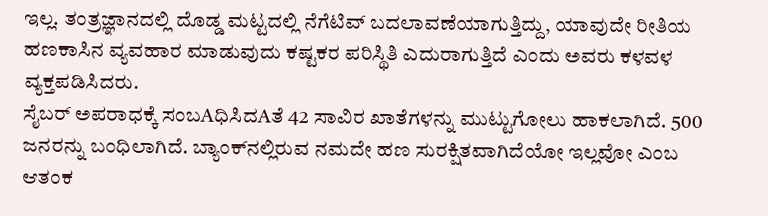ಇಲ್ಲ. ತಂತ್ರಜ್ಞಾನದಲ್ಲಿ ದೊಡ್ಡ ಮಟ್ಟದಲ್ಲಿ ನೆಗೆಟಿವ್ ಬದಲಾವಣೆಯಾಗುತ್ತಿದ್ದು, ಯಾವುದೇ ರೀತಿಯ ಹಣಕಾಸಿನ ವ್ಯವಹಾರ ಮಾಡುವುದು ಕಷ್ಟಕರ ಪರಿಸ್ಥಿತಿ ಎದುರಾಗುತ್ತಿದೆ ಎಂದು ಅವರು ಕಳವಳ ವ್ಯಕ್ತಪಡಿಸಿದರು.
ಸೈಬರ್ ಅಪರಾಧಕ್ಕೆ ಸಂಬAಧಿಸಿದAತೆ 42 ಸಾವಿರ ಖಾತೆಗಳನ್ನು ಮುಟ್ಟುಗೋಲು ಹಾಕಲಾಗಿದೆ. 500 ಜನರನ್ನು ಬಂಧಿಲಾಗಿದೆ. ಬ್ಯಾಂಕ್‌ನಲ್ಲಿರುವ ನಮದೇ ಹಣ ಸುರಕ್ಷಿತವಾಗಿದೆಯೋ ಇಲ್ಲವೋ ಎಂಬ ಆತಂಕ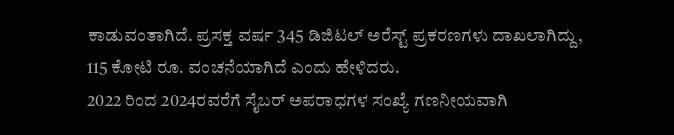ಕಾಡುವಂತಾಗಿದೆ. ಪ್ರಸಕ್ತ ವರ್ಷ 345 ಡಿಜಿಟಲ್ ಅರೆಸ್ಟ್ ಪ್ರಕರಣಗಳು ದಾಖಲಾಗಿದ್ದು, 115 ಕೋಟಿ ರೂ. ವಂಚನೆಯಾಗಿದೆ ಎಂದು ಹೇಳಿದರು.
2022 ರಿಂದ 2024ರವರೆಗೆ ಸೈಬರ್ ಅಪರಾಧಗಳ ಸಂಖ್ಯೆ ಗಣನೀಯವಾಗಿ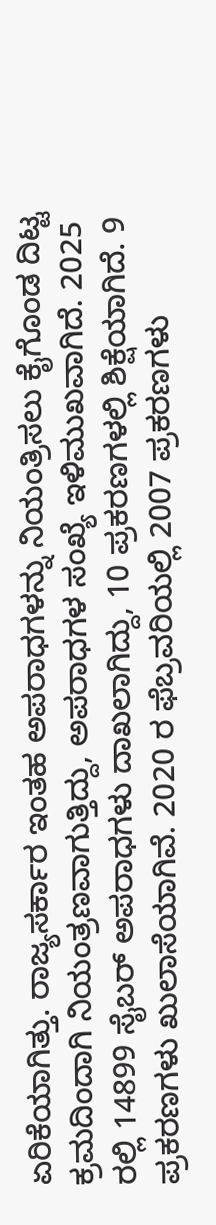ಏರಿಕೆಯಾಗಿತ್ತು. ರಾಜ್ಯಸರ್ಕಾರ ಇಂತಹ ಅಪರಾಧಗಳನ್ನು ನಿಯಂತ್ರಿಸಲು ಕೈಗೊಂಡ ದಿಟ್ಟ ಕ್ರಮದಿಂದಾಗಿ ನಿಯಂತ್ರಣವಾಗುತ್ತಿದ್ದು, ಅಪರಾಧಗಳ ಸಂಖ್ಯೆ ಇಳಿಮುಖವಾಗಿದೆ. 2025 ರಲ್ಲಿ 14899 ಸೈಬರ್ ಅಪರಾಧಗಳು ದಾಖಲಾಗಿದ್ದು, 10 ಪ್ರಕರಣಗಳಲ್ಲಿ ಶಿಕ್ಷೆಯಾಗಿದೆ. 9 ಪ್ರಕರಣಗಳು ಖುಲಾಸೆಯಾಗಿವೆ. 2020 ರ ಫೆಬ್ರವರಿಯಲ್ಲಿ 2007 ಪ್ರಕರಣಗಳು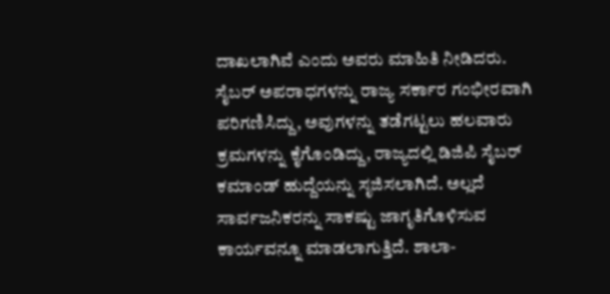ದಾಖಲಾಗಿವೆ ಎಂದು ಅವರು ಮಾಹಿತಿ ನೀಡಿದರು.
ಸೈಬರ್ ಅಪರಾಧಗಳನ್ನು ರಾಜ್ಯ ಸರ್ಕಾರ ಗಂಭೀರವಾಗಿ ಪರಿಗಣಿಸಿದ್ದು, ಅವುಗಳನ್ನು ತಡೆಗಟ್ಟಲು ಹಲವಾರು ಕ್ರಮಗಳನ್ನು ಕೈಗೊಂಡಿದ್ದು, ರಾಜ್ಯದಲ್ಲಿ ಡಿಜಿಪಿ ಸೈಬರ್ ಕಮಾಂಡ್ ಹುದ್ದೆಯನ್ನು ಸೃಜಿಸಲಾಗಿದೆ. ಅಲ್ಲದೆ ಸಾರ್ವಜನಿಕರನ್ನು ಸಾಕಷ್ಟು ಜಾಗೃತಿಗೊಳಿಸುವ ಕಾರ್ಯವನ್ನೂ ಮಾಡಲಾಗುತ್ತಿದೆ. ಶಾಲಾ-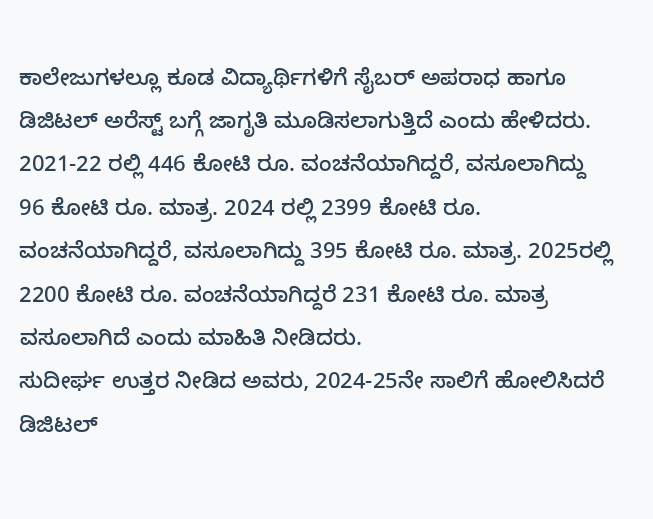ಕಾಲೇಜುಗಳಲ್ಲೂ ಕೂಡ ವಿದ್ಯಾರ್ಥಿಗಳಿಗೆ ಸೈಬರ್ ಅಪರಾಧ ಹಾಗೂ ಡಿಜಿಟಲ್ ಅರೆಸ್ಟ್ ಬಗ್ಗೆ ಜಾಗೃತಿ ಮೂಡಿಸಲಾಗುತ್ತಿದೆ ಎಂದು ಹೇಳಿದರು.
2021-22 ರಲ್ಲಿ 446 ಕೋಟಿ ರೂ. ವಂಚನೆಯಾಗಿದ್ದರೆ, ವಸೂಲಾಗಿದ್ದು 96 ಕೋಟಿ ರೂ. ಮಾತ್ರ. 2024 ರಲ್ಲಿ 2399 ಕೋಟಿ ರೂ. ವಂಚನೆಯಾಗಿದ್ದರೆ, ವಸೂಲಾಗಿದ್ದು 395 ಕೋಟಿ ರೂ. ಮಾತ್ರ. 2025ರಲ್ಲಿ 2200 ಕೋಟಿ ರೂ. ವಂಚನೆಯಾಗಿದ್ದರೆ 231 ಕೋಟಿ ರೂ. ಮಾತ್ರ ವಸೂಲಾಗಿದೆ ಎಂದು ಮಾಹಿತಿ ನೀಡಿದರು.
ಸುದೀರ್ಘ ಉತ್ತರ ನೀಡಿದ ಅವರು, 2024-25ನೇ ಸಾಲಿಗೆ ಹೋಲಿಸಿದರೆ ಡಿಜಿಟಲ್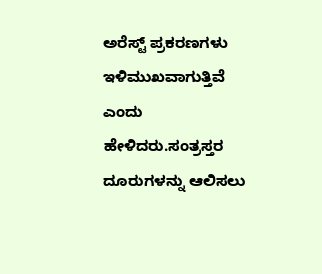ಅರೆಸ್ಟ್ ಪ್ರಕರಣಗಳು ಇಳಿಮುಖವಾಗುತ್ತಿವೆ ಎಂದು ಹೇಳಿದರು.ಸಂತ್ರಸ್ತರ ದೂರುಗಳನ್ನು ಆಲಿಸಲು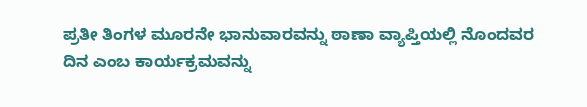ಪ್ರತೀ ತಿಂಗಳ ಮೂರನೇ ಭಾನುವಾರವನ್ನು ಠಾಣಾ ವ್ಯಾಪ್ತಿಯಲ್ಲಿ ನೊಂದವರ ದಿನ ಎಂಬ ಕಾರ್ಯಕ್ರಮವನ್ನು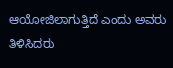ಆಯೋಜಿಲಾಗುತ್ತಿದೆ ಎಂದು ಅವರು ತಿಳಿಸಿದರು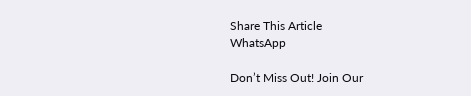Share This Article
WhatsApp

Don’t Miss Out! Join Our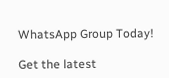WhatsApp Group Today!

Get the latest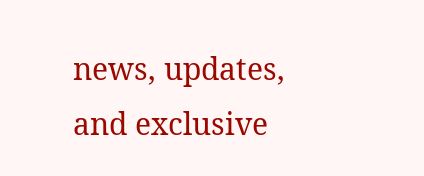news, updates, and exclusive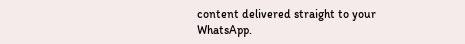content delivered straight to your WhatsApp.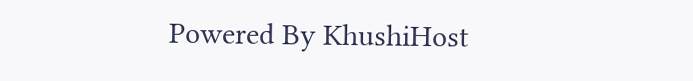Powered By KhushiHost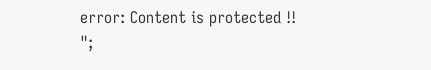error: Content is protected !!
";